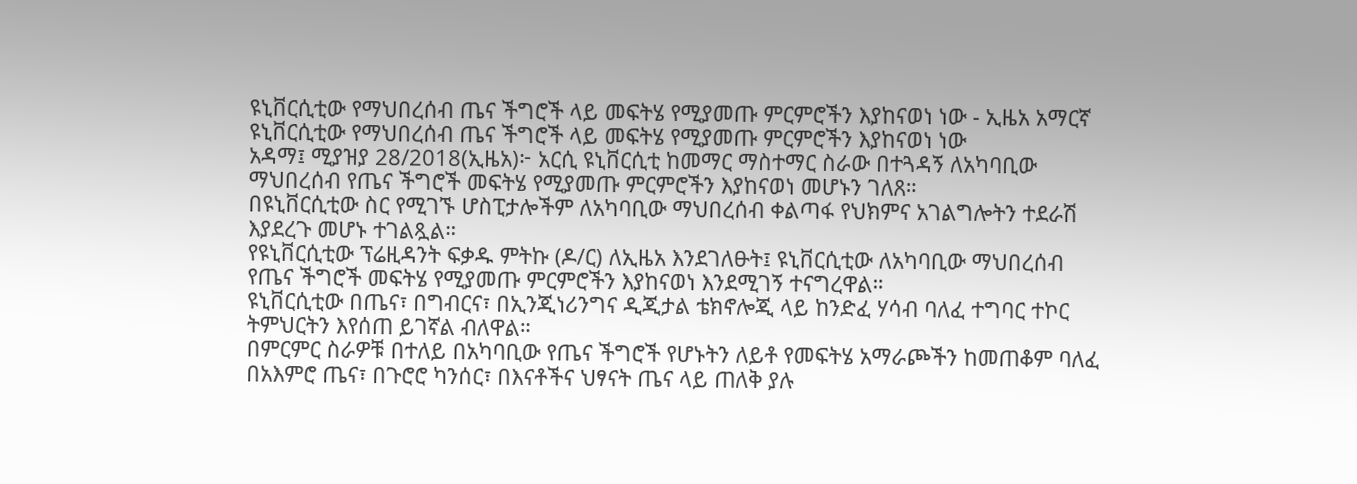ዩኒቨርሲቲው የማህበረሰብ ጤና ችግሮች ላይ መፍትሄ የሚያመጡ ምርምሮችን እያከናወነ ነው - ኢዜአ አማርኛ
ዩኒቨርሲቲው የማህበረሰብ ጤና ችግሮች ላይ መፍትሄ የሚያመጡ ምርምሮችን እያከናወነ ነው
አዳማ፤ ሚያዝያ 28/2018(ኢዜአ)፦ አርሲ ዩኒቨርሲቲ ከመማር ማስተማር ስራው በተጓዳኝ ለአካባቢው ማህበረሰብ የጤና ችግሮች መፍትሄ የሚያመጡ ምርምሮችን እያከናወነ መሆኑን ገለጸ።
በዩኒቨርሲቲው ስር የሚገኙ ሆስፒታሎችም ለአካባቢው ማህበረሰብ ቀልጣፋ የህክምና አገልግሎትን ተደራሽ እያደረጉ መሆኑ ተገልጿል።
የዩኒቨርሲቲው ፕሬዚዳንት ፍቃዱ ምትኩ (ዶ/ር) ለኢዜአ እንደገለፁት፤ ዩኒቨርሲቲው ለአካባቢው ማህበረሰብ የጤና ችግሮች መፍትሄ የሚያመጡ ምርምሮችን እያከናወነ እንደሚገኝ ተናግረዋል።
ዩኒቨርሲቲው በጤና፣ በግብርና፣ በኢንጂነሪንግና ዲጂታል ቴክኖሎጂ ላይ ከንድፈ ሃሳብ ባለፈ ተግባር ተኮር ትምህርትን እየሰጠ ይገኛል ብለዋል።
በምርምር ስራዎቹ በተለይ በአካባቢው የጤና ችግሮች የሆኑትን ለይቶ የመፍትሄ አማራጮችን ከመጠቆም ባለፈ በአእምሮ ጤና፣ በጉሮሮ ካንሰር፣ በእናቶችና ህፃናት ጤና ላይ ጠለቅ ያሉ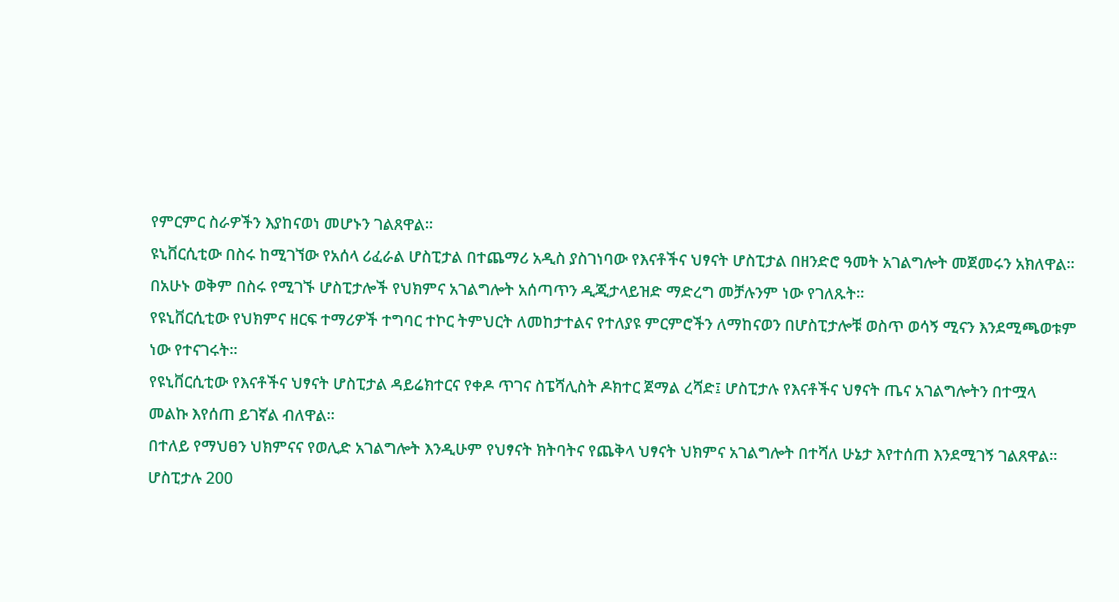የምርምር ስራዎችን እያከናወነ መሆኑን ገልጸዋል።
ዩኒቨርሲቲው በስሩ ከሚገኘው የአሰላ ሪፈራል ሆስፒታል በተጨማሪ አዲስ ያስገነባው የእናቶችና ህፃናት ሆስፒታል በዘንድሮ ዓመት አገልግሎት መጀመሩን አክለዋል።
በአሁኑ ወቅም በስሩ የሚገኙ ሆስፒታሎች የህክምና አገልግሎት አሰጣጥን ዲጂታላይዝድ ማድረግ መቻሉንም ነው የገለጹት።
የዩኒቨርሲቲው የህክምና ዘርፍ ተማሪዎች ተግባር ተኮር ትምህርት ለመከታተልና የተለያዩ ምርምሮችን ለማከናወን በሆስፒታሎቹ ወስጥ ወሳኝ ሚናን እንደሚጫወቱም ነው የተናገሩት።
የዩኒቨርሲቲው የእናቶችና ህፃናት ሆስፒታል ዳይሬክተርና የቀዶ ጥገና ስፔሻሊስት ዶክተር ጀማል ረሻድ፤ ሆስፒታሉ የእናቶችና ህፃናት ጤና አገልግሎትን በተሟላ መልኩ እየሰጠ ይገኛል ብለዋል።
በተለይ የማህፀን ህክምናና የወሊድ አገልግሎት እንዲሁም የህፃናት ክትባትና የጨቅላ ህፃናት ህክምና አገልግሎት በተሻለ ሁኔታ እየተሰጠ እንደሚገኝ ገልጸዋል።
ሆስፒታሉ 200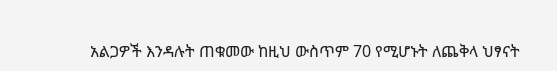አልጋዎች እንዳሉት ጠቁመው ከዚህ ውስጥም 70 የሚሆኑት ለጨቅላ ህፃናት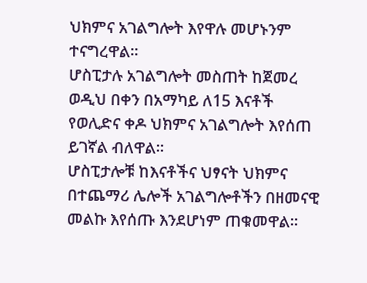ህክምና አገልግሎት እየዋሉ መሆኑንም ተናግረዋል።
ሆስፒታሉ አገልግሎት መስጠት ከጀመረ ወዲህ በቀን በአማካይ ለ15 እናቶች የወሊድና ቀዶ ህክምና አገልግሎት እየሰጠ ይገኛል ብለዋል።
ሆስፒታሎቹ ከእናቶችና ህፃናት ህክምና በተጨማሪ ሌሎች አገልግሎቶችን በዘመናዊ መልኩ እየሰጡ እንደሆነም ጠቁመዋል።